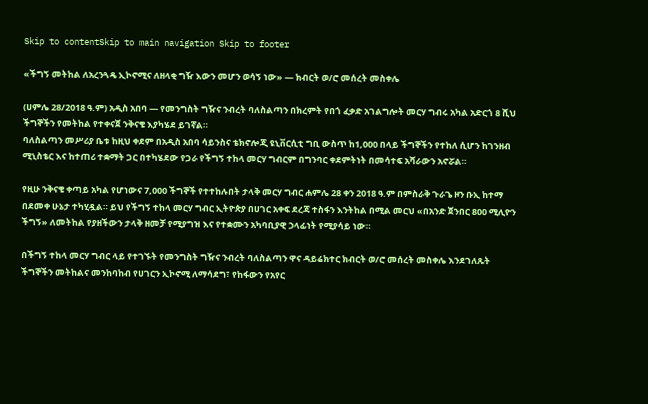Skip to contentSkip to main navigation Skip to footer

«ችግኝ መትከል ለአረንጓዴ ኢኮኖሚና ለዘላቂ ግዥ እውን መሆን ወሳኝ ነው» — ክብርት ወ/ሮ መሰረት መስቀሌ

(ሀምሌ 28/2018 ዓ.ም) አዲስ አበባ — የመንግስት ግዥና ንብረት ባለስልጣን በክረምት የበጎ ፈቃድ አገልግሎት መርሃ ግብሩ አካል አድርጎ 8 ሺህ ችግኞችን የመትከል የተቀናጀ ንቅናቄ እያካሄደ ይገኛል።
ባለስልጣን መሥሪያ ቤቱ ከዚህ ቀደም በአዲስ አበባ ሳይንስና ቴክኖሎጂ ዩኒቨርሲቲ ግቢ ውስጥ ከ1,000 በላይ ችግኞችን የተከለ ሲሆን ከገንዘብ ሚኒስቴር እና ከተጠሪ ተቋማት ጋር በተካሄደው የጋራ የችግኝ ተከላ መርሃ ግብርም በግንባር ቀደምትነት በመሳተፍ አሻራውን አኖሯል።

የዚሁ ንቅናቄ ቀጣይ አካል የሆነውና 7,000 ችግኞች የተተከሉበት ታላቅ መርሃ ግብር ሐምሌ 28 ቀን 2018 ዓ.ም በምስራቅ ጉራጌ ዞን ቡኢ ከተማ በደመቀ ሁኔታ ተካሂዷል። ይህ የችግኝ ተከላ መርሃ ግብር ኢትዮጵያ በሀገር አቀፍ ደረጃ ተስፋን እንትከል በሚል መርህ «በአንድ ጀንበር 800 ሚሊዮን ችግኝ» ለመትከል የያዘችውን ታላቅ ዘመቻ የሚያግዝ እና የተቋሙን አካባቢያዊ ኃላፊነት የሚያሳይ ነው።

በችግኝ ተከላ መርሃ ግብር ላይ የተገኙት የመንግስት ግዥና ንብረት ባለስልጣን ዋና ዳይሬክተር ክብርት ወ/ሮ መሰረት መስቀሌ እንደገለጹት ችግኞችን መትከልና መንከባከብ የሀገርን ኢኮኖሚ ለማሳደግ፣ የከፋውን የአየር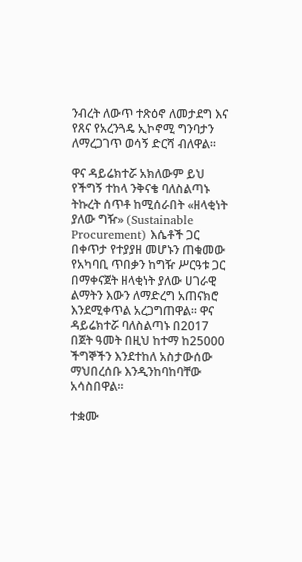ንብረት ለውጥ ተጽዕኖ ለመታደግ እና የጸና የአረንጓዴ ኢኮኖሚ ግንባታን ለማረጋገጥ ወሳኝ ድርሻ ብለዋል።

ዋና ዳይሬክተሯ አክለውም ይህ የችግኝ ተከላ ንቅናቄ ባለስልጣኑ ትኩረት ሰጥቶ ከሚሰራበት «ዘላቂነት ያለው ግዥ» (Sustainable Procurement) እሴቶች ጋር በቀጥታ የተያያዘ መሆኑን ጠቁመው የአካባቢ ጥበቃን ከግዥ ሥርዓቱ ጋር በማቀናጀት ዘላቂነት ያለው ሀገራዊ ልማትን እውን ለማድረግ አጠናክሮ እንደሚቀጥል አረጋግጠዋል። ዋና ዳይሬክተሯ ባለስልጣኑ በ2017 በጀት ዓመት በዚህ ከተማ ከ25000 ችግኞችን እንደተከለ አስታውሰው ማህበረሰቡ እንዲንከባከባቸው አሳስበዋል።

ተቋሙ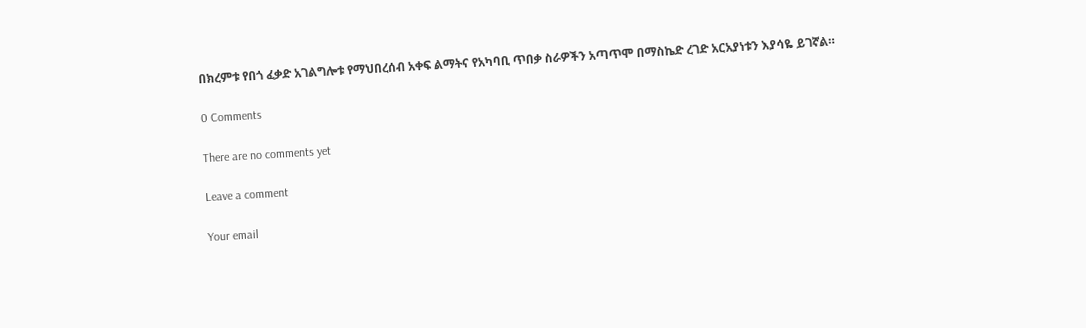በክረምቱ የበጎ ፈቃድ አገልግሎቱ የማህበረሰብ አቀፍ ልማትና የአካባቢ ጥበቃ ስራዎችን አጣጥሞ በማስኬድ ረገድ አርአያነቱን እያሳዬ ይገኛል።

0 Comments

There are no comments yet

Leave a comment

Your email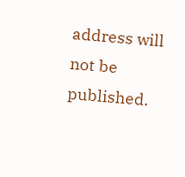address will not be published.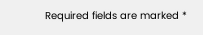Required fields are marked *